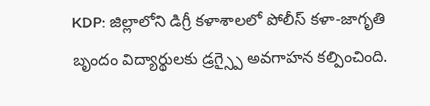KDP: జిల్లాలోని డిగ్రీ కళాశాలలో పోలీస్ కళా-జాగృతి బృందం విద్యార్థులకు డ్రగ్స్పై అవగాహన కల్పించింది.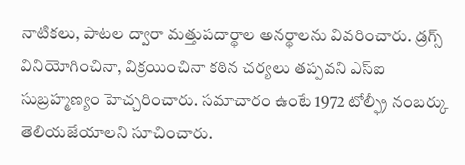నాటికలు, పాటల ద్వారా మత్తుపదార్థాల అనర్థాలను వివరించారు. డ్రగ్స్ వినియోగించినా, విక్రయించినా కఠిన చర్యలు తప్పవని ఎస్ఐ సుబ్రహ్మణ్యం హెచ్చరించారు. సమాచారం ఉంటే 1972 టోల్ఫ్రీ నంబర్కు తెలియజేయాలని సూచించారు.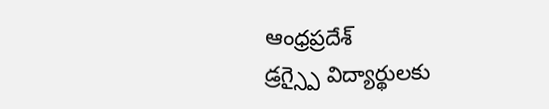ఆంధ్రప్రదేశ్
డ్రగ్స్పై విద్యార్థులకు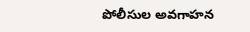పోలీసుల అవగాహన